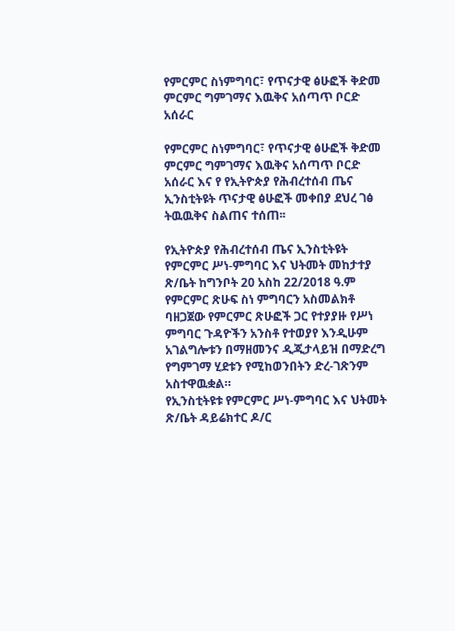የምርምር ስነምግባር፣ የጥናታዊ ፅሁፎች ቅድመ ምርምር ግምገማና እዉቅና አሰጣጥ ቦርድ አሰራር

የምርምር ስነምግባር፣ የጥናታዊ ፅሁፎች ቅድመ ምርምር ግምገማና እዉቅና አሰጣጥ ቦርድ አሰራር እና የ የኢትዮጵያ የሕብረተሰብ ጤና ኢንስቲትዩት ጥናታዊ ፅሁፎች መቀበያ ደህረ ገፅ ትዉዉቅና ስልጠና ተሰጠ፡፡

የኢትዮጵያ የሕብረተሰብ ጤና ኢንስቲትዩት የምርምር ሥነ-ምግባር እና ህትመት መከታተያ ጽ/ቤት ከግንቦት 20 አስከ 22/2018 ዓ.ም የምርምር ጽሁፍ ስነ ምግባርን አስመልክቶ ባዘጋጀው የምርምር ጽሁፎች ጋር የተያያዙ የሥነ ምግባር ጉዳዮችን አንስቶ የተወያየ እንዲሁም አገልግሎቱን በማዘመንና ዲጂታላይዝ በማድረግ የግምገማ ሂደቱን የሚከወንበትን ድረ-ገጽንም አስተዋዉቋል።
የኢንስቲትዩቱ የምርምር ሥነ-ምግባር እና ህትመት ጽ/ቤት ዳይሬክተር ዶ/ር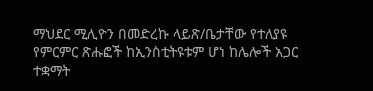ማህደር ሚሊዮን በመድረኩ ላይጽ/ቤታቸው የተለያዩ የምርምር ጽሑፎች ከኢንስቲትዩቱም ሆነ ከሌሎች አጋር ተቋማት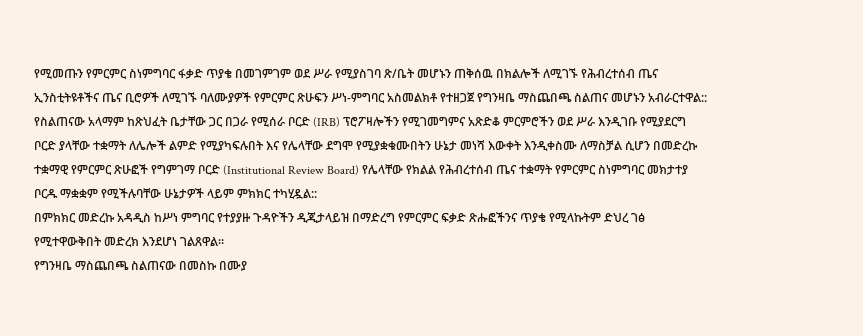የሚመጡን የምርምር ስነምግባር ፋቃድ ጥያቄ በመገምገም ወደ ሥራ የሚያስገባ ጽ/ቤት መሆኑን ጠቅሰዉ በክልሎች ለሚገኙ የሕብረተሰብ ጤና ኢንስቲትዩቶችና ጤና ቢሮዎች ለሚገኙ ባለሙያዎች የምርምር ጽሁፍን ሥነ-ምግባር አስመልክቶ የተዘጋጀ የግንዛቤ ማስጨበጫ ስልጠና መሆኑን አብራርተዋል:: የስልጠናው አላማም ከጽህፈት ቤታቸው ጋር በጋራ የሚሰራ ቦርድ (IRB) ፕሮፖዛሎችን የሚገመግምና አጽድቆ ምርምሮችን ወደ ሥራ እንዲገቡ የሚያደርግ ቦርድ ያላቸው ተቋማት ለሌሎች ልምድ የሚያካፍሉበት እና የሌላቸው ደግሞ የሚያቋቁሙበትን ሁኔታ መነሻ እውቀት እንዲቀስሙ ለማስቻል ሲሆን በመድረኩ ተቋማዊ የምርምር ጽሁፎች የግምገማ ቦርድ (Institutional Review Board) የሌላቸው የክልል የሕብረተሰብ ጤና ተቋማት የምርምር ስነምግባር መክታተያ ቦርዱ ማቋቋም የሚችሉባቸው ሁኔታዎች ላይም ምክክር ተካሂዷል::
በምክክር መድረኩ አዳዲስ ከሥነ ምግባር የተያያዙ ጉዳዮችን ዲጂታላይዝ በማድረግ የምርምር ፍቃድ ጽሑፎችንና ጥያቄ የሚላኩትም ድህረ ገፅ የሚተዋውቅበት መድረክ እንደሆነ ገልጸዋል።
የግንዛቤ ማስጨበጫ ስልጠናው በመስኩ በሙያ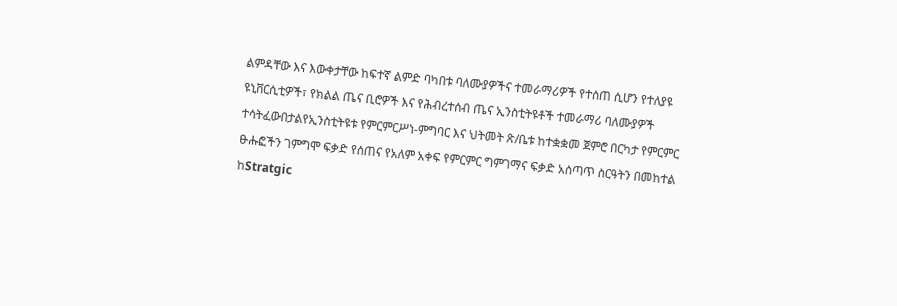ልምዳቸው እና እውቀታቸው ከፍተኛ ልምድ ባካበቱ ባለሙያዎችና ተመራማሪዎች የተሰጠ ሲሆን የተለያዩ ዩኒቨርሲቲዎች፣ የክልል ጤና ቢሮዎች እና የሕብረተሰብ ጤና ኢንስቲትዩቶች ተመራማሪ ባለሙያዎች ተሳትፈውበታልየኢንስቲትዩቱ የምርምርሥነ-ምግባር እና ህትመት ጽ/ቤቱ ከተቋቋመ ጀምሮ በርካታ የምርምር ፁሑፎችን ገምግሞ ፍቃድ የሰጠና የአለም አቀፍ የምርምር ግምገማና ፍቃድ አሰጣጥ ስርዓትን በመከተል ከStratgic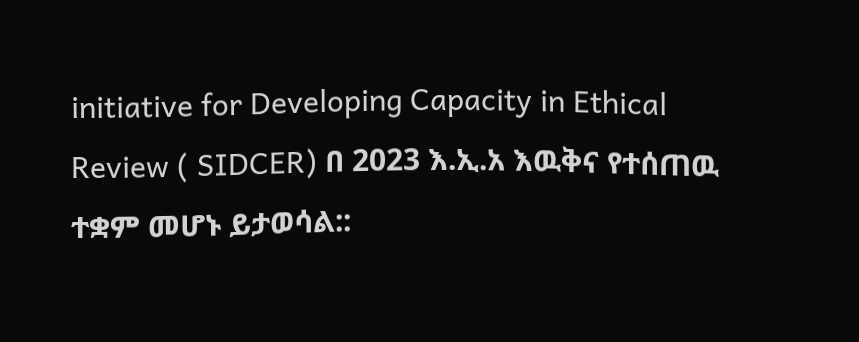initiative for Developing Capacity in Ethical Review ( SIDCER) በ 2023 እ.ኢ.አ እዉቅና የተሰጠዉ ተቋም መሆኑ ይታወሳል::